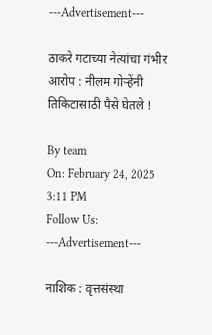---Advertisement---

ठाकरे गटाच्या नेत्यांचा गंभीर आरोप : नीलम गोऱ्हेंनी तिकिटासाठी पैसे घेतले !

By team
On: February 24, 2025 3:11 PM
Follow Us:
---Advertisement---

नाशिक : वृत्तसंस्था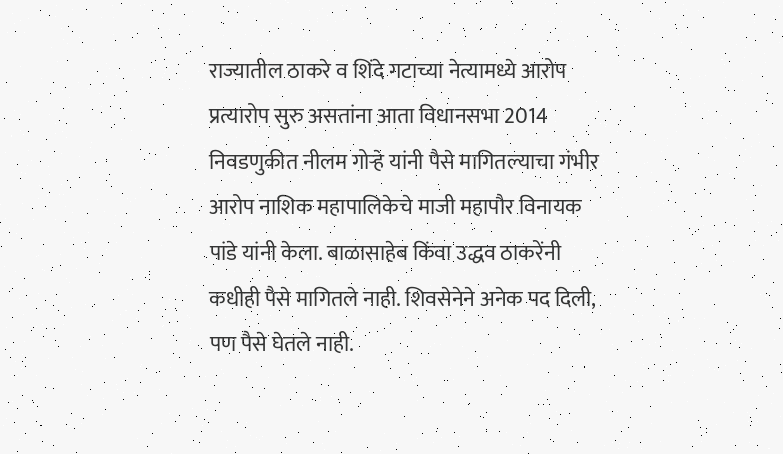राज्यातील ठाकरे व शिंदे गटाच्या नेत्यामध्ये आरोप प्रत्यारोप सुरु असतांना आता विधानसभा 2014 निवडणुकीत नीलम गोऱ्हे यांनी पैसे मागितल्याचा गंभीर आरोप नाशिक महापालिकेचे माजी महापौर विनायक पांडे यांनी केला. बाळासाहेब किंवा उद्धव ठाकरेंनी कधीही पैसे मागितले नाही. शिवसेनेने अनेक पद दिली, पण पैसे घेतले नाही.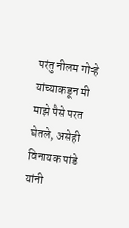परंतु नीलम गोऱ्हे यांच्याकडून मी माझे पैसे परत घेतले, असेही विनायक पांडे यांनी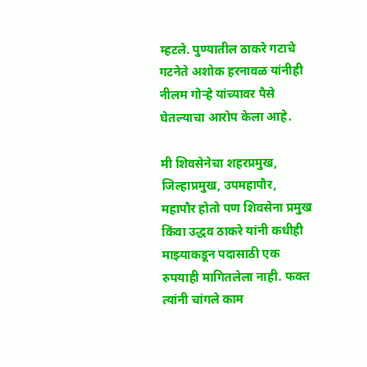म्हटले. पुण्यातील ठाकरे गटाचे गटनेते अशोक हरनावळ यांनीही नीलम गोऱ्हे यांच्यावर पैसे घेतल्याचा आरोप केला आहे.

मी शिवसेनेचा शहरप्रमुख, जिल्हाप्रमुख, उपमहापौर, महापौर होतो पण शिवसेना प्रमुख किंवा उद्धव ठाकरे यांनी कधीही माझ्याकडून पदासाठी एक रुपयाही मागितलेला नाही. फक्त त्यांनी चांगले काम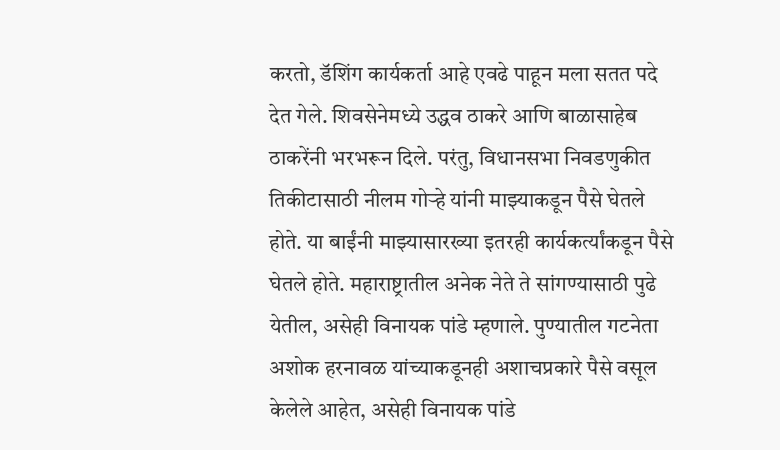करतो, डॅशिंग कार्यकर्ता आहे एवढे पाहून मला सतत पदे देत गेले. शिवसेनेमध्ये उद्धव ठाकरे आणि बाळासाहेब ठाकरेंनी भरभरून दिले. परंतु, विधानसभा निवडणुकीत तिकीटासाठी नीलम गोऱ्हे यांनी माझ्याकडून पैसे घेतले होते. या बाईंनी माझ्यासारख्या इतरही कार्यकर्त्यांकडून पैसे घेतले होते. महाराष्ट्रातील अनेक नेते ते सांगण्यासाठी पुढे येतील, असेही विनायक पांडे म्हणाले. पुण्यातील गटनेता अशोक हरनावळ यांच्याकडूनही अशाचप्रकारे पैसे वसूल केलेले आहेत, असेही विनायक पांडे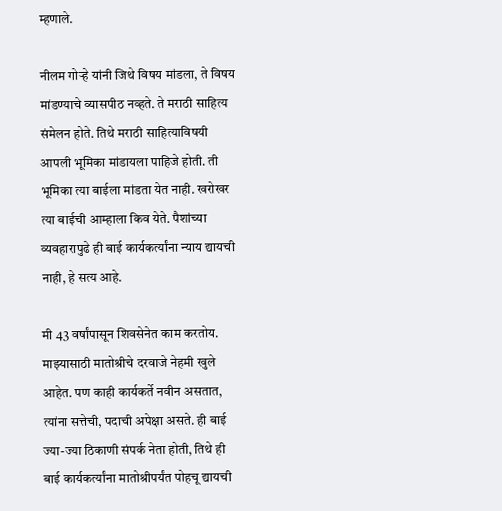म्हणाले.

नीलम गोऱ्हे यांनी जिथे विषय मांडला, ते विषय मांडण्याचे व्यासपीठ नव्हते. ते मराठी साहित्य संमेलन होते. तिथे मराठी साहित्याविषयी आपली भूमिका मांडायला पाहिजे होती. ती भूमिका त्या बाईला मांडता येत नाही. खरोखर त्या बाईची आम्हाला किव येते. पैशांच्या व्यवहारापुढे ही बाई कार्यकर्त्यांना न्याय द्यायची नाही, हे सत्य आहे.

मी 43 वर्षांपासून शिवसेनेत काम करतोय. माझ्यासाठी मातोश्रीचे दरवाजे नेहमी खुले आहेत. पण काही कार्यकर्ते नवीन असतात, त्यांना सत्तेची, पदाची अपेक्षा असते. ही बाई ज्या-ज्या ठिकाणी संपर्क नेता होती, तिथे ही बाई कार्यकर्त्यांना मातोश्रीपर्यंत पोहचू द्यायची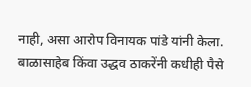नाही, असा आरोप विनायक पांडे यांनी केला. बाळासाहेब किंवा उद्धव ठाकरेंनी कधीही पैसे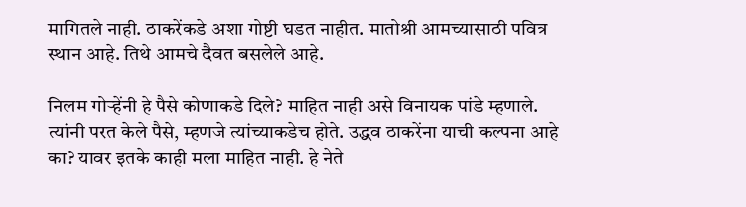मागितले नाही. ठाकरेंकडे अशा गोष्टी घडत नाहीत. मातोश्री आमच्यासाठी पवित्र स्थान आहे. तिथे आमचे दैवत बसलेले आहे.

निलम गोऱ्हेंनी हे पैसे कोणाकडे दिले? माहित नाही असे विनायक पांडे म्हणाले. त्यांनी परत केले पैसे, म्हणजे त्यांच्याकडेच होते. उद्धव ठाकरेंना याची कल्पना आहे का? यावर इतके काही मला माहित नाही. हे नेते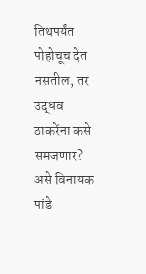तिथपर्यंत पोहोचूच देत नसतील, तर उद्धव ठाकरेंना कसे समजणार? असे विनायक पांडे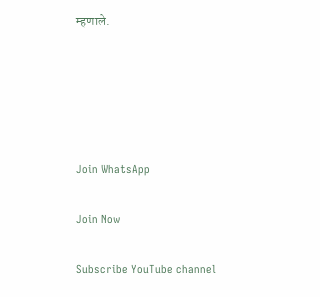म्हणाले.





Join WhatsApp

Join Now

Subscribe YouTube channel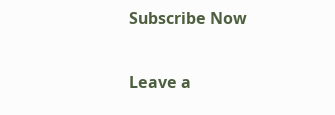Subscribe Now

Leave a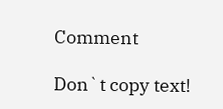Comment

Don`t copy text!